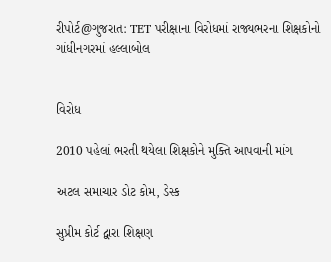રીપોર્ટ@ગુજરાત: TET પરીક્ષાના વિરોધમાં રાજ્યભરના શિક્ષકોનો ગાંધીનગરમાં હલ્લાબોલ


વિરોધ

2010 પહેલાં ભરતી થયેલા શિક્ષકોને મુક્તિ આપવાની માંગ

અટલ સમાચાર ડોટ કોમ, ડેસ્ક

સુપ્રીમ કોર્ટ દ્વારા શિક્ષણ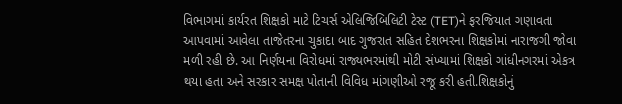વિભાગમાં કાર્યરત શિક્ષકો માટે ટિચર્સ એલિજિબિલિટી ટેસ્ટ (TET)ને ફરજિયાત ગણાવતા આપવામાં આવેલા તાજેતરના ચુકાદા બાદ ગુજરાત સહિત દેશભરના શિક્ષકોમાં નારાજગી જોવા મળી રહી છે. આ નિર્ણયના વિરોધમાં રાજ્યભરમાંથી મોટી સંખ્યામાં શિક્ષકો ગાંધીનગરમાં એકત્ર થયા હતા અને સરકાર સમક્ષ પોતાની વિવિધ માંગણીઓ રજૂ કરી હતી.શિક્ષકોનું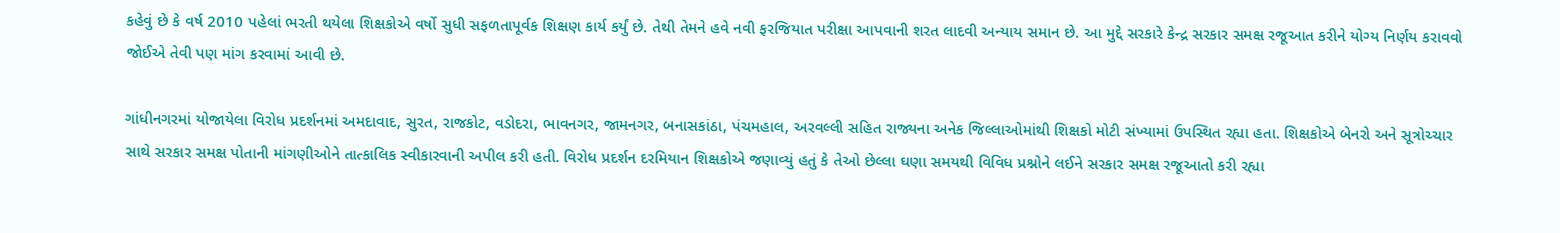કહેવું છે કે વર્ષ 2010 પહેલાં ભરતી થયેલા શિક્ષકોએ વર્ષો સુધી સફળતાપૂર્વક શિક્ષણ કાર્ય કર્યું છે. તેથી તેમને હવે નવી ફરજિયાત પરીક્ષા આપવાની શરત લાદવી અન્યાય સમાન છે. આ મુદ્દે સરકારે કેન્દ્ર સરકાર સમક્ષ રજૂઆત કરીને યોગ્ય નિર્ણય કરાવવો જોઈએ તેવી પણ માંગ કરવામાં આવી છે.

ગાંધીનગરમાં યોજાયેલા વિરોધ પ્રદર્શનમાં અમદાવાદ, સુરત, રાજકોટ, વડોદરા, ભાવનગર, જામનગર, બનાસકાંઠા, પંચમહાલ, અરવલ્લી સહિત રાજ્યના અનેક જિલ્લાઓમાંથી શિક્ષકો મોટી સંખ્યામાં ઉપસ્થિત રહ્યા હતા. શિક્ષકોએ બેનરો અને સૂત્રોચ્ચાર સાથે સરકાર સમક્ષ પોતાની માંગણીઓને તાત્કાલિક સ્વીકારવાની અપીલ કરી હતી. વિરોધ પ્રદર્શન દરમિયાન શિક્ષકોએ જણાવ્યું હતું કે તેઓ છેલ્લા ઘણા સમયથી વિવિધ પ્રશ્નોને લઈને સરકાર સમક્ષ રજૂઆતો કરી રહ્યા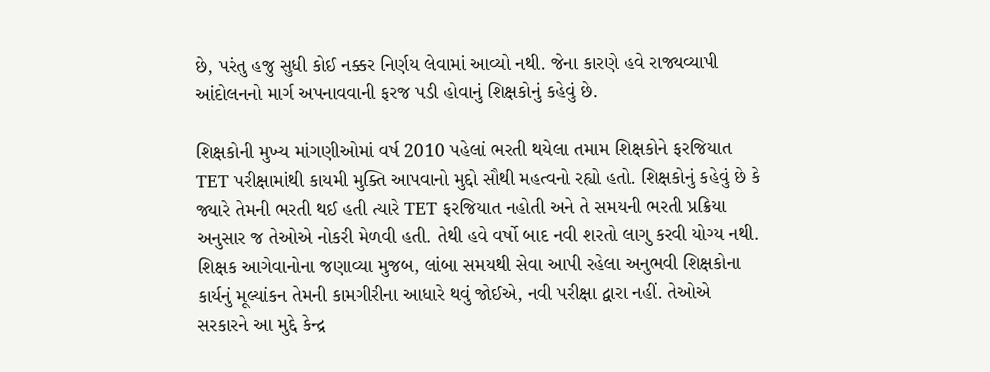છે, પરંતુ હજુ સુધી કોઈ નક્કર નિર્ણય લેવામાં આવ્યો નથી. જેના કારણે હવે રાજ્યવ્યાપી આંદોલનનો માર્ગ અપનાવવાની ફરજ પડી હોવાનું શિક્ષકોનું કહેવું છે.

શિક્ષકોની મુખ્ય માંગણીઓમાં વર્ષ 2010 પહેલાં ભરતી થયેલા તમામ શિક્ષકોને ફરજિયાત TET પરીક્ષામાંથી કાયમી મુક્તિ આપવાનો મુદ્દો સૌથી મહત્વનો રહ્યો હતો. શિક્ષકોનું કહેવું છે કે જ્યારે તેમની ભરતી થઈ હતી ત્યારે TET ફરજિયાત નહોતી અને તે સમયની ભરતી પ્રક્રિયા અનુસાર જ તેઓએ નોકરી મેળવી હતી. તેથી હવે વર્ષો બાદ નવી શરતો લાગુ કરવી યોગ્ય નથી. શિક્ષક આગેવાનોના જણાવ્યા મુજબ, લાંબા સમયથી સેવા આપી રહેલા અનુભવી શિક્ષકોના કાર્યનું મૂલ્યાંકન તેમની કામગીરીના આધારે થવું જોઈએ, નવી પરીક્ષા દ્વારા નહીં. તેઓએ સરકારને આ મુદ્દે કેન્દ્ર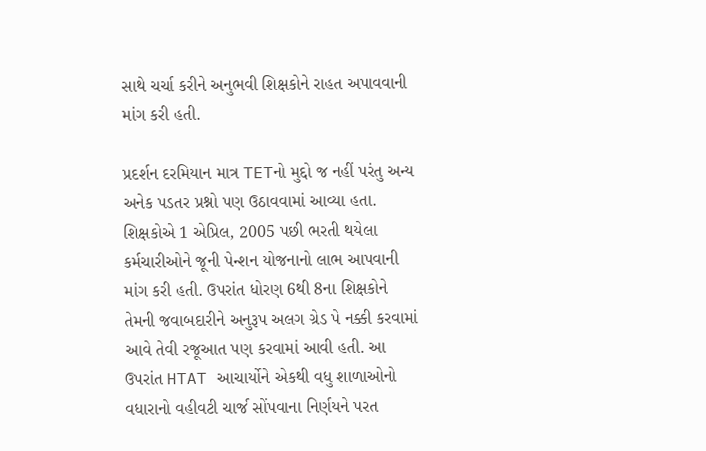સાથે ચર્ચા કરીને અનુભવી શિક્ષકોને રાહત અપાવવાની માંગ કરી હતી.

પ્રદર્શન દરમિયાન માત્ર TETનો મુદ્દો જ નહીં પરંતુ અન્ય અનેક પડતર પ્રશ્નો પણ ઉઠાવવામાં આવ્યા હતા. શિક્ષકોએ 1 એપ્રિલ, 2005 પછી ભરતી થયેલા કર્મચારીઓને જૂની પેન્શન યોજનાનો લાભ આપવાની માંગ કરી હતી. ઉપરાંત ધોરણ 6થી 8ના શિક્ષકોને તેમની જવાબદારીને અનુરૂપ અલગ ગ્રેડ પે નક્કી કરવામાં આવે તેવી રજૂઆત પણ કરવામાં આવી હતી. આ ઉપરાંત HTAT આચાર્યોને એકથી વધુ શાળાઓનો વધારાનો વહીવટી ચાર્જ સોંપવાના નિર્ણયને પરત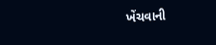ખેંચવાની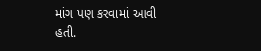માંગ પણ કરવામાં આવી હતી.